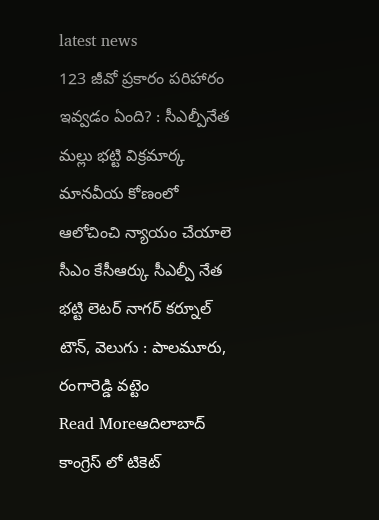latest news
123 జీవో ప్రకారం పరిహారం ఇవ్వడం ఏంది? : సీఎల్పీనేత మల్లు భట్టి విక్రమార్క
మానవీయ కోణంలో ఆలోచించి న్యాయం చేయాలె సీఎం కేసీఆర్కు సీఎల్పీ నేత భట్టి లెటర్ నాగర్ కర్నూల్ టౌన్, వెలుగు : పాలమూరు, రంగారెడ్డి వట్టెం
Read Moreఆదిలాబాద్ కాంగ్రెస్ లో టికెట్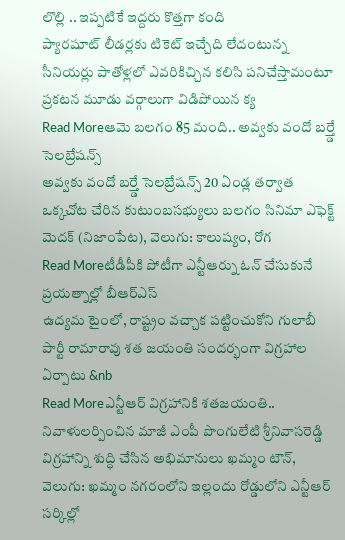లొల్లి .. ఇప్పటికే ఇద్దరు కొత్తగా కంది
ప్యారషూట్ లీడర్లకు టికెట్ ఇచ్చేది లేదంటున్న సీనియర్లు పాతోళ్లలో ఎవరికిచ్చిన కలిసి పనిచేస్తామంటూ ప్రకటన మూడు వర్గాలుగా విడిపోయిన క్య
Read Moreఆమె బలగం 85 మంది.. అవ్వకు వందో బర్త్డే సెలబ్రేషన్స్
అవ్వకు వందో బర్త్డే సెలబ్రేషన్స్ 20 ఏండ్ల తర్వాత ఒక్కచోట చేరిన కుటుంబసభ్యులు బలగం సినిమా ఎఫెక్ట్ మెదక్ (నిజాంపేట), వెలుగు: కాలుష్యం, రోగ
Read Moreటీడీపీకి పోటీగా ఎన్టీఆర్ను ఓన్ చేసుకునే ప్రయత్నాల్లో బీఆర్ఎస్
ఉద్యమ టైంలో, రాష్ట్రం వచ్చాక పట్టించుకోని గులాబీ పార్టీ రామారావు శత జయంతి సందర్భంగా విగ్రహాల ఏర్పాటు &nb
Read Moreఎన్టీఆర్ విగ్రహానికి శతజయంతి.. నివాళులర్పించిన మాజీ ఎంపీ పొంగులేటి శ్రీనివాసరెడ్డి
విగ్రహాన్ని శుద్ధి చేసిన అభిమానులు ఖమ్మం టౌన్, వెలుగు: ఖమ్మం నగరంలోని ఇల్లందు రోడ్డులోని ఎన్టీఆర్ సర్కిల్లో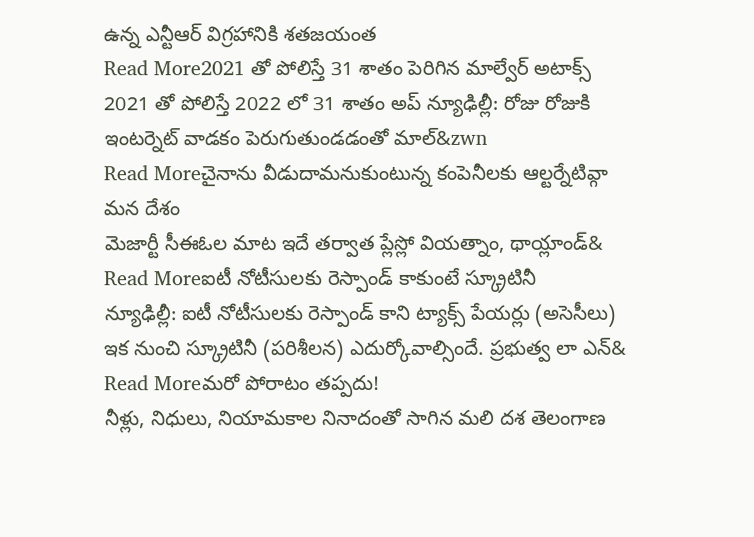ఉన్న ఎన్టీఆర్ విగ్రహానికి శతజయంత
Read More2021 తో పోలిస్తే 31 శాతం పెరిగిన మాల్వేర్ అటాక్స్
2021 తో పోలిస్తే 2022 లో 31 శాతం అప్ న్యూఢిల్లీ: రోజు రోజుకి ఇంటర్నెట్ వాడకం పెరుగుతుండడంతో మాల్&zwn
Read Moreచైనాను వీడుదామనుకుంటున్న కంపెనీలకు ఆల్టర్నేటివ్గా మన దేశం
మెజార్టీ సీఈఓల మాట ఇదే తర్వాత ప్లేస్లో వియత్నాం, థాయ్లాండ్&
Read Moreఐటీ నోటీసులకు రెస్పాండ్ కాకుంటే స్క్రూటినీ
న్యూఢిల్లీ: ఐటీ నోటీసులకు రెస్పాండ్ కాని ట్యాక్స్ పేయర్లు (అసెసీలు) ఇక నుంచి స్క్రూటినీ (పరిశీలన) ఎదుర్కోవాల్సిందే. ప్రభుత్వ లా ఎన్&
Read Moreమరో పోరాటం తప్పదు!
నీళ్లు, నిధులు, నియామకాల నినాదంతో సాగిన మలి దశ తెలంగాణ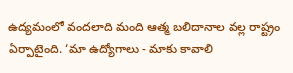ఉద్యమంలో వందలాది మంది ఆత్మ బలిదానాల వల్ల రాష్ట్రం ఏర్పాటైంది. ‘మా ఉద్యోగాలు - మాకు కావాలి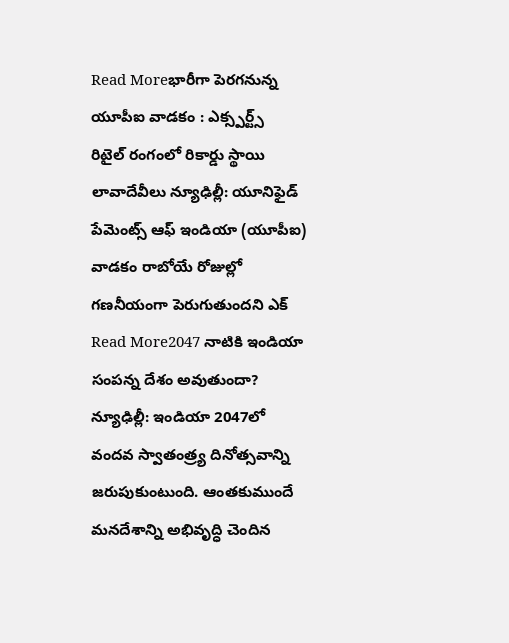Read Moreభారీగా పెరగనున్న యూపీఐ వాడకం : ఎక్స్పర్ట్స్
రిటైల్ రంగంలో రికార్డు స్థాయి లావాదేవీలు న్యూఢిల్లీ: యూనిఫైడ్ పేమెంట్స్ ఆఫ్ ఇండియా (యూపీఐ) వాడకం రాబోయే రోజుల్లో గణనీయంగా పెరుగుతుందని ఎక్
Read More2047 నాటికి ఇండియా సంపన్న దేశం అవుతుందా?
న్యూఢిల్లీ: ఇండియా 2047లో వందవ స్వాతంత్ర్య దినోత్సవాన్ని జరుపుకుంటుంది. ఆంతకుముందే మనదేశాన్ని అభివృద్ధి చెందిన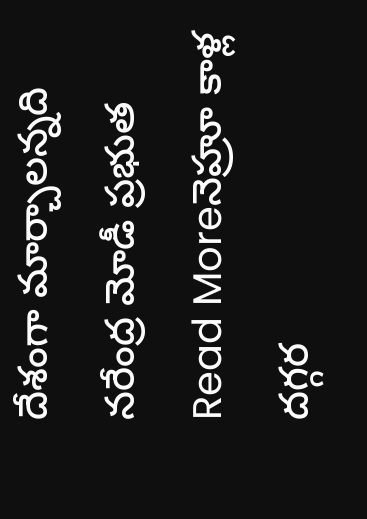దేశంగా మార్చాలన్నది నరేంద్ర మోడీ ప్రభుత
Read Moreనెహ్రూ కాళ్ల దగ్గర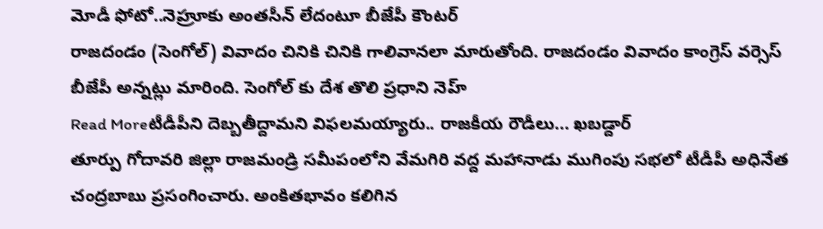మోడీ ఫోటో..నెహ్రూకు అంతసీన్ లేదంటూ బీజేపీ కౌంటర్
రాజదండం (సెంగోల్) వివాదం చినికి చినికి గాలివానలా మారుతోంది. రాజదండం వివాదం కాంగ్రెస్ వర్సెస్ బీజేపీ అన్నట్లు మారింది. సెంగోల్ కు దేశ తొలి ప్రధాని నెహ్
Read Moreటీడీపీని దెబ్బతీద్దామని విఫలమయ్యారు.. రాజకీయ రౌడీలు... ఖబడ్దార్
తూర్పు గోదావరి జిల్లా రాజమండ్రి సమీపంలోని వేమగిరి వద్ద మహానాడు ముగింపు సభలో టీడీపీ అధినేత చంద్రబాబు ప్రసంగించారు. అంకితభావం కలిగిన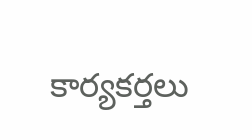కార్యకర్తలు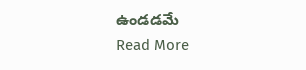ఉండడమే
Read More